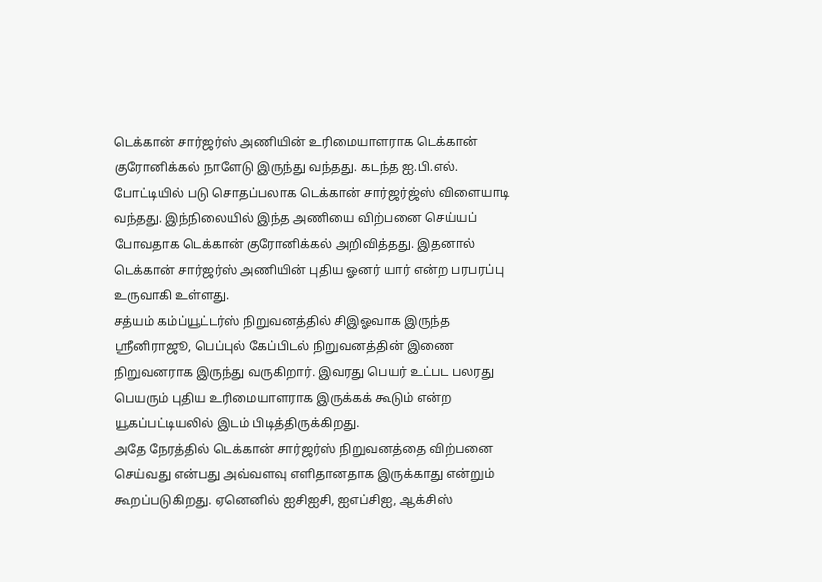டெக்கான் சார்ஜர்ஸ் அணியின் உரிமையாளராக டெக்கான் குரோனிக்கல் நாளேடு இருந்து வந்தது. கடந்த ஐ.பி.எல். போட்டியில் படு சொதப்பலாக டெக்கான் சார்ஜர்ஜ்ஸ் விளையாடி வந்தது. இந்நிலையில் இந்த அணியை விற்பனை செய்யப் போவதாக டெக்கான் குரோனிக்கல் அறிவித்தது. இதனால் டெக்கான் சார்ஜர்ஸ் அணியின் புதிய ஓனர் யார் என்ற பரபரப்பு உருவாகி உள்ளது.
சத்யம் கம்ப்யூட்டர்ஸ் நிறுவனத்தில் சிஇஓவாக இருந்த ஸ்ரீனிராஜூ, பெப்புல் கேப்பிடல் நிறுவனத்தின் இணை நிறுவனராக இருந்து வருகிறார். இவரது பெயர் உட்பட பலரது பெயரும் புதிய உரிமையாளராக இருக்கக் கூடும் என்ற யூகப்பட்டியலில் இடம் பிடித்திருக்கிறது.
அதே நேரத்தில் டெக்கான் சார்ஜர்ஸ் நிறுவனத்தை விற்பனை செய்வது என்பது அவ்வளவு எளிதானதாக இருக்காது என்றும் கூறப்படுகிறது. ஏனெனில் ஐசிஐசி, ஐஎப்சிஐ, ஆக்சிஸ்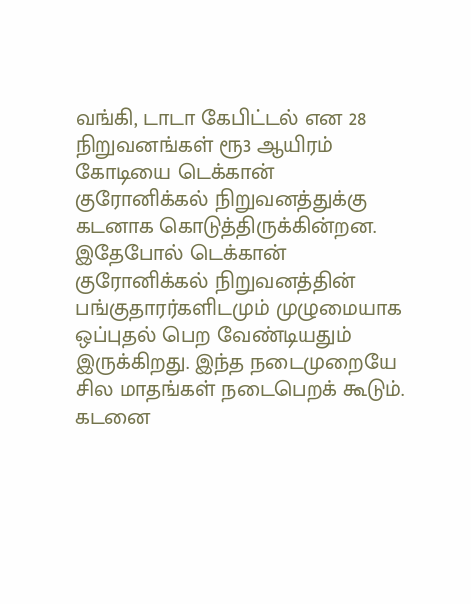வங்கி, டாடா கேபிட்டல் என 28 நிறுவனங்கள் ரூ3 ஆயிரம் கோடியை டெக்கான் குரோனிக்கல் நிறுவனத்துக்கு கடனாக கொடுத்திருக்கின்றன.
இதேபோல் டெக்கான் குரோனிக்கல் நிறுவனத்தின் பங்குதாரர்களிடமும் முழுமையாக ஒப்புதல் பெற வேண்டியதும் இருக்கிறது. இந்த நடைமுறையே சில மாதங்கள் நடைபெறக் கூடும். கடனை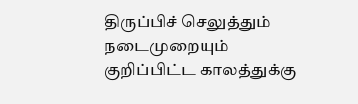திருப்பிச் செலுத்தும் நடைமுறையும் குறிப்பிட்ட காலத்துக்கு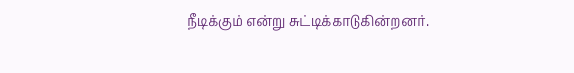நீடிக்கும் என்று சுட்டிக்காடுகின்றனர்.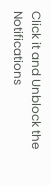Click it and Unblock the Notifications